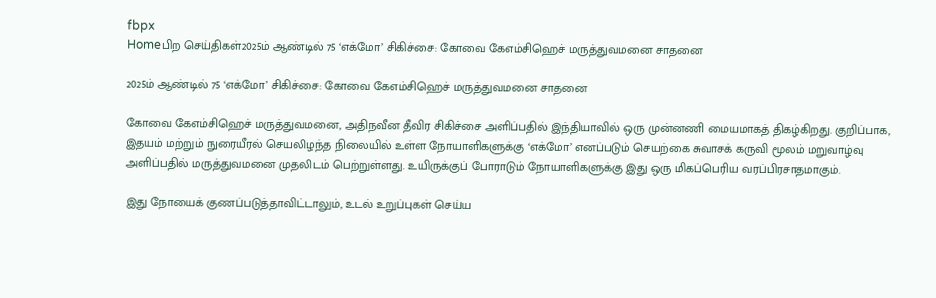fbpx
Homeபிற செய்திகள்2025ம் ஆண்டில் 75 ‘எக்மோ’ சிகிச்சை: கோவை கேஎம்சிஹெச் மருத்துவமனை சாதனை

2025ம் ஆண்டில் 75 ‘எக்மோ’ சிகிச்சை: கோவை கேஎம்சிஹெச் மருத்துவமனை சாதனை

கோவை கேஎம்சிஹெச் மருத்துவமனை, அதிநவீன தீவிர சிகிச்சை அளிப்பதில் இந்தியாவில் ஒரு முன்னணி மையமாகத் திகழ்கிறது. குறிப்பாக, இதயம் மற்றும் நுரையீரல் செயலிழந்த நிலையில் உள்ள நோயாளிகளுக்கு ‘எக்மோ’ எனப்படும் செயற்கை சுவாசக் கருவி மூலம் மறுவாழ்வு அளிப்பதில் மருத்துவமனை முதலிடம் பெற்றுள்ளது. உயிருக்குப் போராடும் நோயாளிகளுக்கு இது ஒரு மிகப்பெரிய வரப்பிரசாதமாகும்.

இது நோயைக் குணப்படுத்தாவிட்டாலும், உடல் உறுப்புகள் செய்ய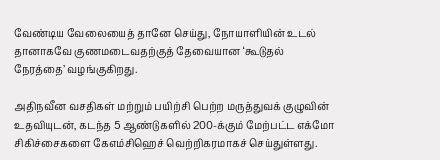வேண்டிய வேலையைத் தானே செய்து, நோயாளியின் உடல் தானாகவே குணமடைவதற்குத் தேவையான ‘கூடுதல் நேரத்தை’ வழங்குகிறது.

அதிநவீன வசதிகள் மற்றும் பயிற்சி பெற்ற மருத்துவக் குழுவின் உதவியுடன், கடந்த 5 ஆண்டுகளில் 200-க்கும் மேற்பட்ட எக்மோ சிகிச்சைகளை கேஎம்சிஹெச் வெற்றிகரமாகச் செய்துள்ளது.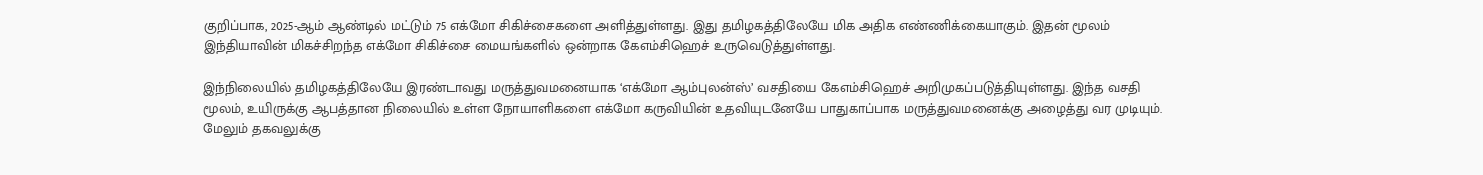குறிப்பாக, 2025-ஆம் ஆண்டில் மட்டும் 75 எக்மோ சிகிச்சைகளை அளித்துள்ளது. இது தமிழகத்திலேயே மிக அதிக எண்ணிக்கையாகும். இதன் மூலம் இந்தியாவின் மிகச்சிறந்த எக்மோ சிகிச்சை மையங்களில் ஒன்றாக கேஎம்சிஹெச் உருவெடுத்துள்ளது.

இந்நிலையில் தமிழகத்திலேயே இரண்டாவது மருத்துவமனையாக ‘எக்மோ ஆம்புலன்ஸ்’ வசதியை கேஎம்சிஹெச் அறிமுகப்படுத்தியுள்ளது. இந்த வசதி மூலம், உயிருக்கு ஆபத்தான நிலையில் உள்ள நோயாளிகளை எக்மோ கருவியின் உதவியுடனேயே பாதுகாப்பாக மருத்துவமனைக்கு அழைத்து வர முடியும். மேலும் தகவலுக்கு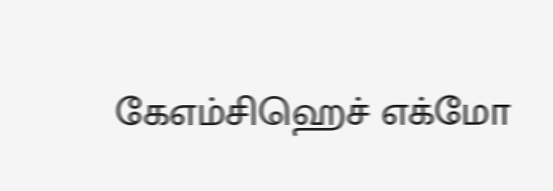கேஎம்சிஹெச் எக்மோ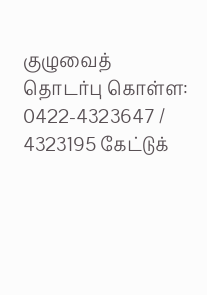குழுவைத் தொடர்பு கொள்ள: 0422-4323647 / 4323195 கேட்டுக்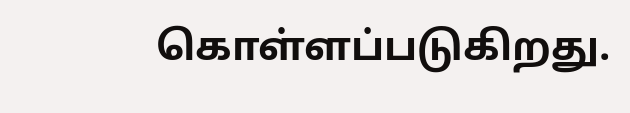கொள்ளப்படுகிறது.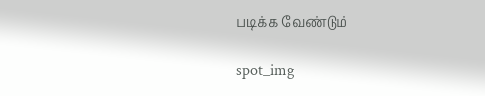படிக்க வேண்டும்

spot_img